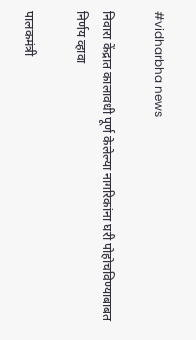#vidharbha news

निवारा केंद्रात कालावधी पूर्ण केलेल्या नागरिकांना घरी पोहोचविण्याबाबत निर्णय व्हावा

पालकमंत्री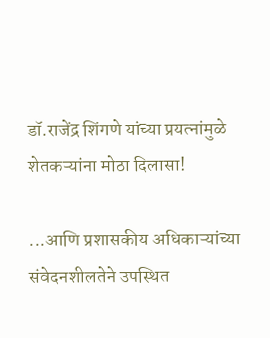डॉ.राजेंद्र शिंगणे यांच्या प्रयत्नांमुळे शेतकऱ्यांना मोठा दिलासा!

...आणि प्रशासकीय अधिकाऱ्यांच्या संवेदनशीलतेने उपस्थित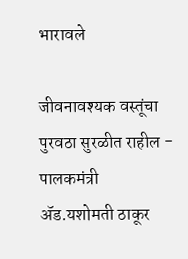भारावले

जीवनावश्यक वस्तूंचा पुरवठा सुरळीत राहील - पालकमंत्री ॲड.यशोमती ठाकूर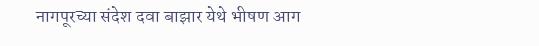नागपूरच्या संदेश दवा बाझार येथे भीषण आग